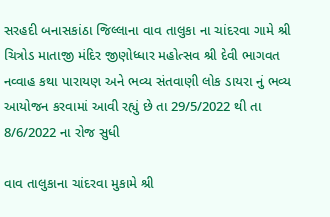સરહદી બનાસકાંઠા જિલ્લાના વાવ તાલુકા ના ચાંદરવા ગામે શ્રી ચિત્રોડ માતાજી મંદિર જીણોધ્ધાર મહોત્સવ શ્રી દેવી ભાગવત નવ્વાહ કથા પારાયણ અને ભવ્ય સંતવાણી લોક ડાયરા નું ભવ્ય આયોજન કરવામાં આવી રહ્યું છે તા 29/5/2022 થી તા 8/6/2022 ના રોજ સુધી

વાવ તાલુકાના ચાંદરવા મુકામે શ્રી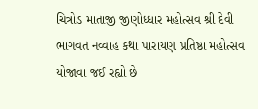ચિત્રોડ માતાજી જીણોધ્ધાર મહોત્સવ શ્રી દેવી ભાગવત નવ્વાહ કથા પારાયણ પ્રતિષ્ઠા મહોત્સવ યોજાવા જઈ રહ્યો છે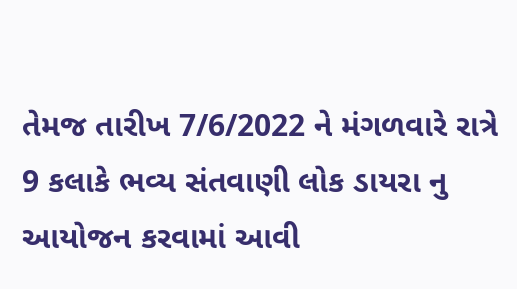તેમજ તારીખ 7/6/2022 ને મંગળવારે રાત્રે 9 કલાકે ભવ્ય સંતવાણી લોક ડાયરા નુ આયોજન કરવામાં આવી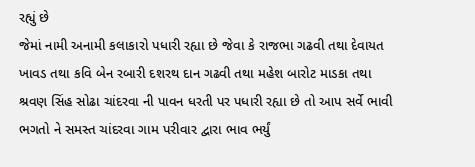રહ્યું છે
જેમાં નામી અનામી કલાકારો પધારી રહ્યા છે જેવા કે રાજભા ગઢવી તથા દેવાયત ખાવડ તથા કવિ બેન રબારી દશરથ દાન ગઢવી તથા મહેશ બારોટ માડકા તથા શ્રવણ સિંહ સોઢા ચાંદરવા ની પાવન ધરતી પર પધારી રહ્યા છે તો આપ સર્વે ભાવી ભગતો ને સમસ્ત ચાંદરવા ગામ પરીવાર દ્વારા ભાવ ભર્યું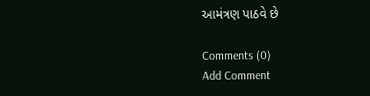આમંત્રણ પાઠવે છે

Comments (0)
Add Comment